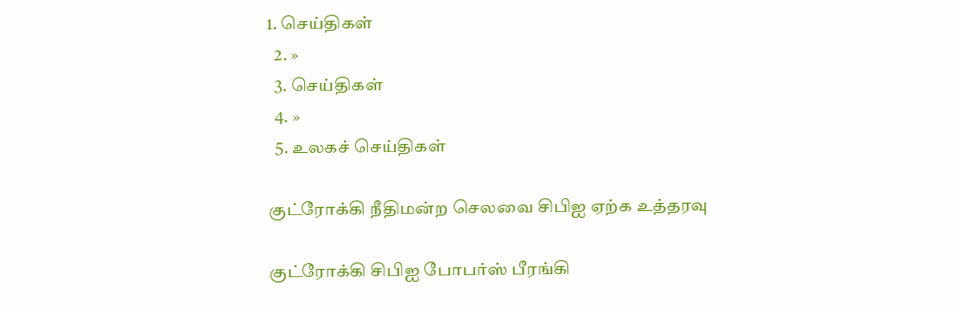1. செய்திகள்
  2. »
  3. செய்திகள்
  4. »
  5. உலகச் செய்திகள்

குட்ரோக்கி நீதிமன்ற செலவை சிபிஐ ஏற்க உத்தரவு

குட்ரோக்கி சிபிஐ போபர்ஸ் பீரங்கி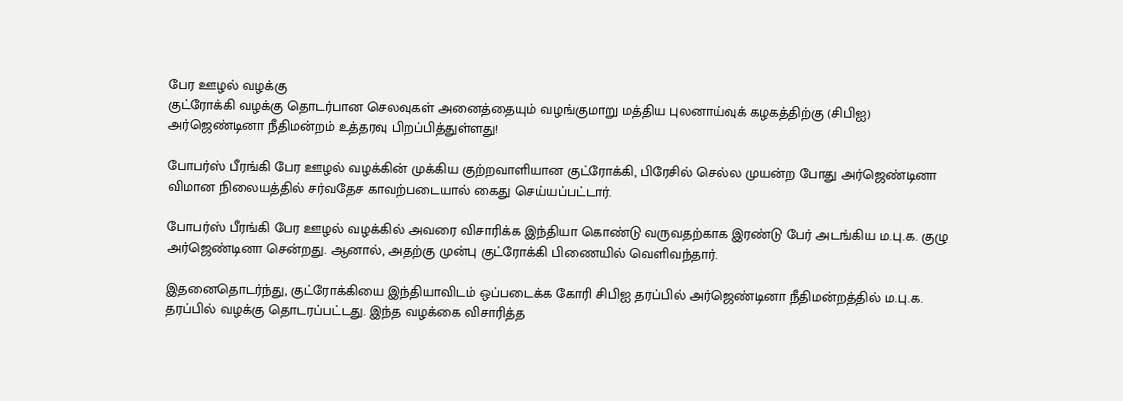பேர ஊழல் வழக்கு
குட்ரோக்கி வழக்கு தொடர்பான செலவுகள் அனைத்தையும் வழங்குமாறு மத்திய புலனாய்வுக் கழகத்திற்கு (சிபிஐ) அர்ஜெண்டினா நீதிமன்றம் உத்தரவு பிறப்பித்துள்ளது!

போபர்ஸ் பீரங்கி பேர ஊழல் வழக்கின் முக்கிய குற்றவாளியான குட்ரோக்கி, பிரேசில் செல்ல முயன்ற போது அர்ஜெண்டினா விமான நிலையத்தில் சர்வதேச காவற்படையால் கைது செய்யப்பட்டார்.

போபர்ஸ் பீரங்கி பேர ஊழல் வழக்கில் அவரை விசாரிக்க இந்தியா கொண்டு வருவதற்காக இரண்டு பேர் அடங்கிய ம.பு.க. குழு அர்ஜெண்டினா சென்றது. ஆனால், அதற்கு முன்பு குட்ரோக்கி பிணையில் வெளிவந்தார்.

இதனைதொடர்ந்து, குட்ரோக்கியை இந்தியாவிடம் ஒப்படைக்க கோரி சிபிஐ தரப்பில் அர்ஜெண்டினா நீதிமன்றத்தில் ம.பு.க. தரப்பில் வழக்கு தொடரப்பட்டது. இந்த வழக்கை விசாரித்த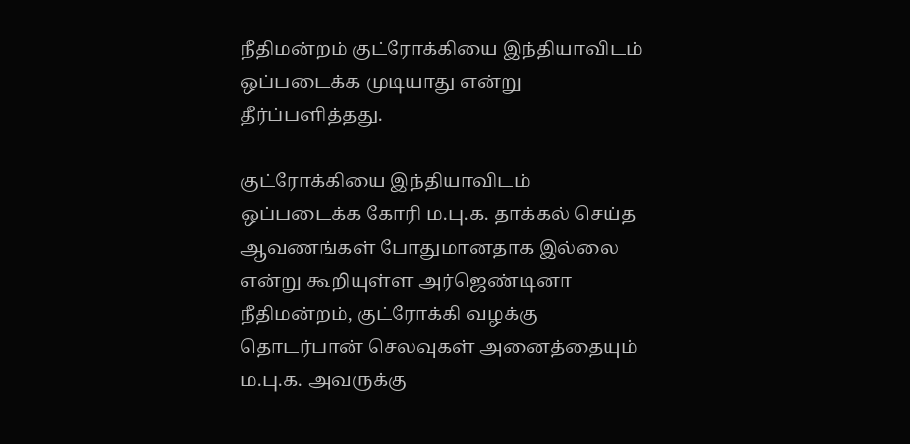நீதிமன்றம் குட்ரோக்கியை இந்தியாவிடம் ஒப்படைக்க முடியாது என்று தீர்ப்பளித்தது.

குட்ரோக்கியை இந்தியாவிடம் ஒப்படைக்க கோரி ம.பு.க. தாக்கல் செய்த ஆவணங்கள் போதுமானதாக இல்லை என்று கூறியுள்ள அர்ஜெண்டினா நீதிமன்றம், குட்ரோக்கி வழக்கு தொடர்பான் செலவுகள் அனைத்தையும் ம.பு.க. அவருக்கு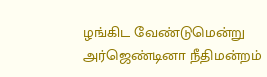ழங்கிட வேண்டுமென்று அர்ஜெண்டினா நீதிமன்றம்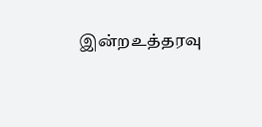இன்றஉத்தரவு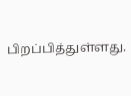பிறப்பித்துள்ளது.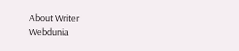About Writer
Webdunia